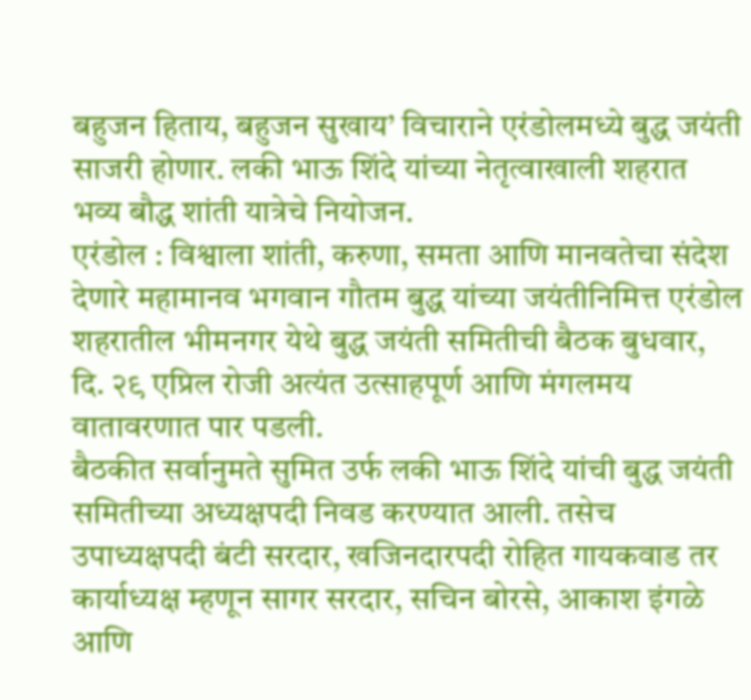बहुजन हिताय, बहुजन सुखाय’ विचाराने एरंडोलमध्ये बुद्ध जयंती साजरी होणार. लकी भाऊ शिंदे यांच्या नेतृत्वाखाली शहरात भव्य बौद्ध शांती यात्रेचे नियोजन.
एरंडोल : विश्वाला शांती, करुणा, समता आणि मानवतेचा संदेश देणारे महामानव भगवान गौतम बुद्ध यांच्या जयंतीनिमित्त एरंडोल शहरातील भीमनगर येथे बुद्ध जयंती समितीची बैठक बुधवार, दि. २९ एप्रिल रोजी अत्यंत उत्साहपूर्ण आणि मंगलमय वातावरणात पार पडली.
बैठकीत सर्वानुमते सुमित उर्फ लकी भाऊ शिंदे यांची बुद्ध जयंती समितीच्या अध्यक्षपदी निवड करण्यात आली. तसेच उपाध्यक्षपदी बंटी सरदार, खजिनदारपदी रोहित गायकवाड तर कार्याध्यक्ष म्हणून सागर सरदार, सचिन बोरसे, आकाश इंगळे आणि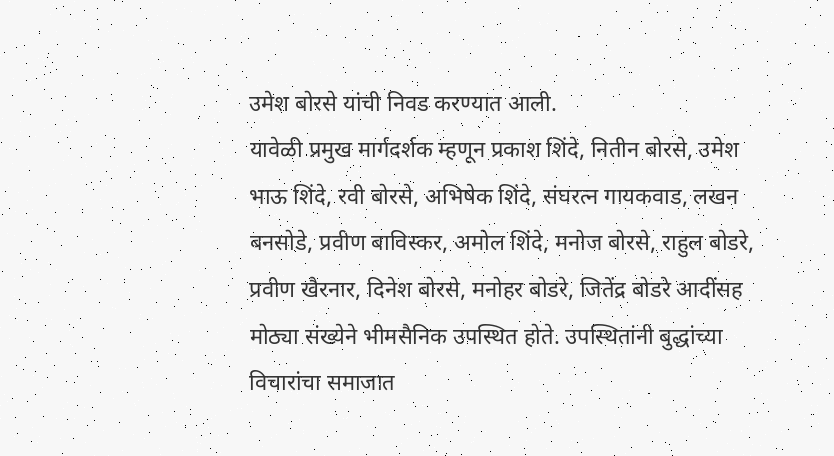उमेश बोरसे यांची निवड करण्यात आली.
यावेळी प्रमुख मार्गदर्शक म्हणून प्रकाश शिंदे, नितीन बोरसे, उमेश भाऊ शिंदे, रवी बोरसे, अभिषेक शिंदे, संघरत्न गायकवाड, लखन बनसोडे, प्रवीण बाविस्कर, अमोल शिंदे, मनोज बोरसे, राहुल बोडरे, प्रवीण खैरनार, दिनेश बोरसे, मनोहर बोडरे, जितेंद्र बोडरे आदींसह मोठ्या संख्येने भीमसैनिक उपस्थित होते. उपस्थितांनी बुद्धांच्या विचारांचा समाजात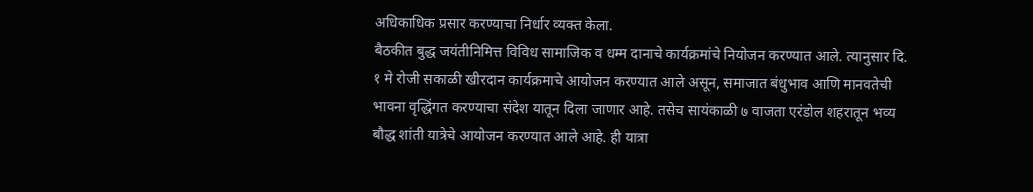अधिकाधिक प्रसार करण्याचा निर्धार व्यक्त केला.
बैठकीत बुद्ध जयंतीनिमित्त विविध सामाजिक व धम्म दानाचे कार्यक्रमांचे नियोजन करण्यात आले. त्यानुसार दि. १ मे रोजी सकाळी खीरदान कार्यक्रमाचे आयोजन करण्यात आले असून, समाजात बंधुभाव आणि मानवतेची भावना वृद्धिंगत करण्याचा संदेश यातून दिला जाणार आहे. तसेच सायंकाळी ७ वाजता एरंडोल शहरातून भव्य बौद्ध शांती यात्रेचे आयोजन करण्यात आले आहे. ही यात्रा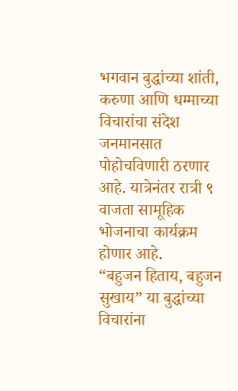भगवान बुद्धांच्या शांती, करुणा आणि धम्माच्या विचारांचा संदेश जनमानसात पोहोचविणारी ठरणार आहे. यात्रेनंतर रात्री ९ वाजता सामूहिक भोजनाचा कार्यक्रम होणार आहे.
“बहुजन हिताय, बहुजन सुखाय” या बुद्धांच्या विचारांना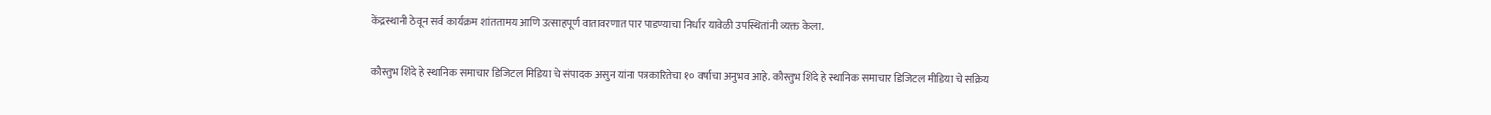केंद्रस्थानी ठेवून सर्व कार्यक्रम शांततामय आणि उत्साहपूर्ण वातावरणात पार पाडण्याचा निर्धार यावेळी उपस्थितांनी व्यक्त केला.

कौस्तुभ शिंदे हे स्थानिक समाचार डिजिटल मिडिया चे संपादक असुन यांना पत्रकारितेचा १० वर्षाचा अनुभव आहे. कौस्तुभ शिंदे हे स्थानिक समाचार डिजिटल मीडिया चे सक्रिय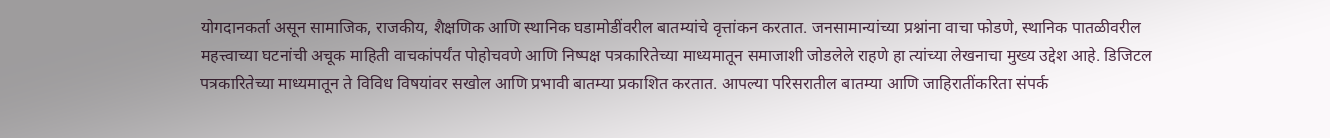योगदानकर्ता असून सामाजिक, राजकीय, शैक्षणिक आणि स्थानिक घडामोडींवरील बातम्यांचे वृत्तांकन करतात. जनसामान्यांच्या प्रश्नांना वाचा फोडणे, स्थानिक पातळीवरील महत्त्वाच्या घटनांची अचूक माहिती वाचकांपर्यंत पोहोचवणे आणि निष्पक्ष पत्रकारितेच्या माध्यमातून समाजाशी जोडलेले राहणे हा त्यांच्या लेखनाचा मुख्य उद्देश आहे. डिजिटल पत्रकारितेच्या माध्यमातून ते विविध विषयांवर सखोल आणि प्रभावी बातम्या प्रकाशित करतात. आपल्या परिसरातील बातम्या आणि जाहिरातींकरिता संपर्क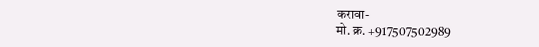करावा-
मो. क्र. +917507502989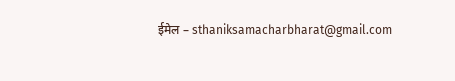ईमेल – sthaniksamacharbharat@gmail.com